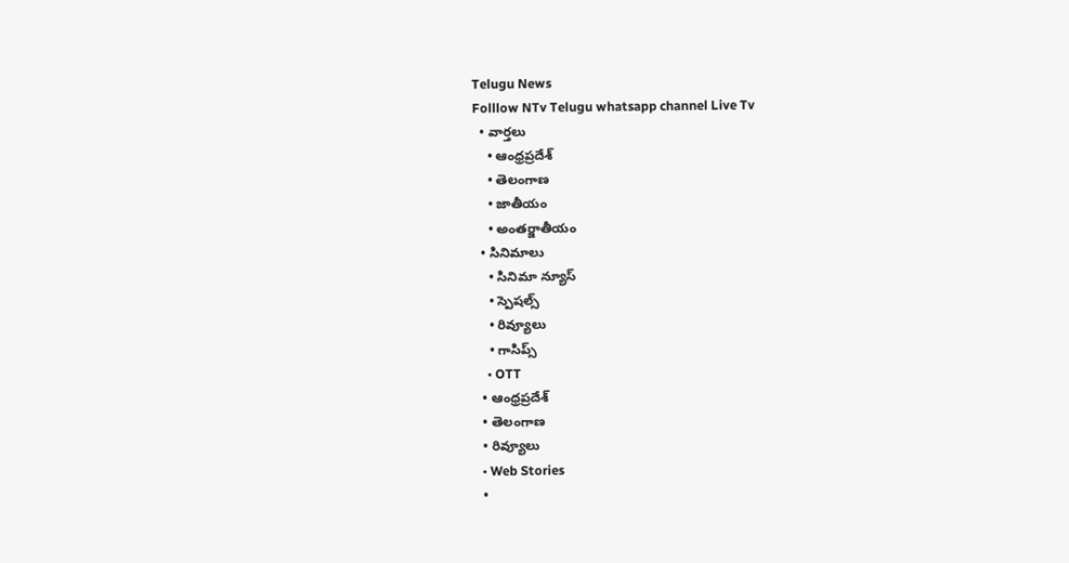Telugu News
Folllow NTv Telugu whatsapp channel Live Tv
  • వార్తలు
    • ఆంధ్రప్రదేశ్
    • తెలంగాణ
    • జాతీయం
    • అంతర్జాతీయం
  • సినిమాలు
    • సినిమా న్యూస్
    • స్పెషల్స్
    • రివ్యూలు
    • గాసిప్స్
    • OTT
  • ఆంధ్రప్రదేశ్
  • తెలంగాణ
  • రివ్యూలు
  • Web Stories
  •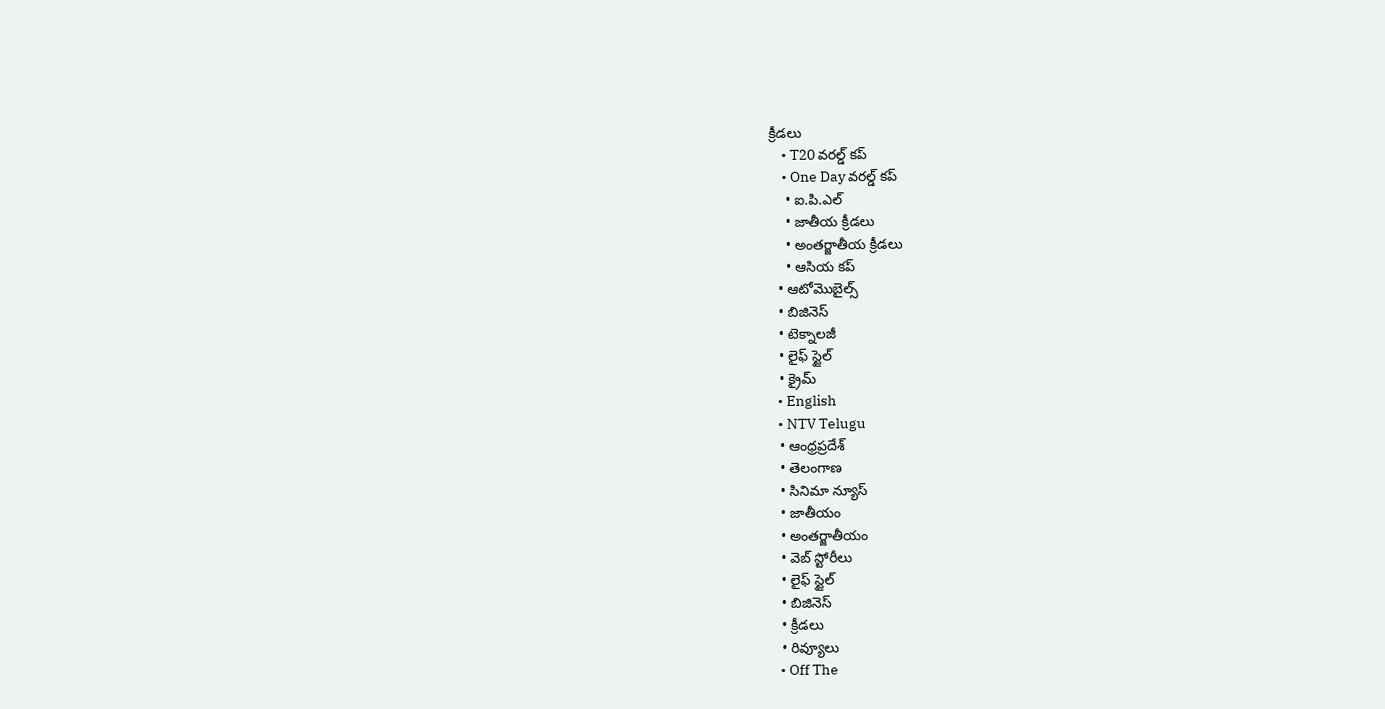క్రీడలు
    • T20 వరల్డ్ కప్
    • One Day వరల్డ్ కప్
    • ఐ.పి.ఎల్
    • జాతీయ క్రీడలు
    • అంతర్జాతీయ క్రీడలు
    • ఆసియ కప్
  • ఆటోమొబైల్స్
  • బిజినెస్‌
  • టెక్నాలజీ
  • లైఫ్ స్టైల్
  • క్రైమ్
  • English
  • NTV Telugu
  • ఆంధ్రప్రదేశ్
  • తెలంగాణ
  • సినిమా న్యూస్
  • జాతీయం
  • అంతర్జాతీయం
  • వెబ్ స్టోరీలు
  • లైఫ్ స్టైల్
  • బిజినెస్‌
  • క్రీడలు
  • రివ్యూలు
  • Off The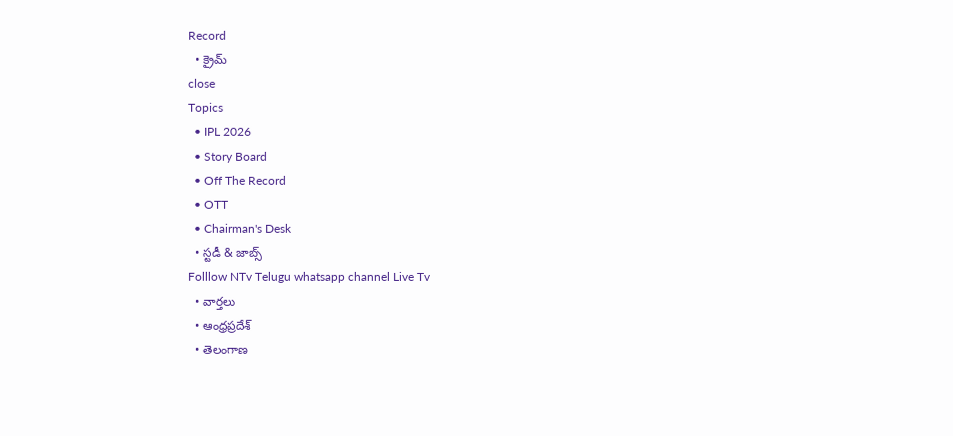Record
  • క్రైమ్
close
Topics
  • IPL 2026
  • Story Board
  • Off The Record
  • OTT
  • Chairman's Desk
  • స్టడీ & జాబ్స్
Folllow NTv Telugu whatsapp channel Live Tv
  • వార్తలు
  • ఆంధ్రప్రదేశ్
  • తెలంగాణ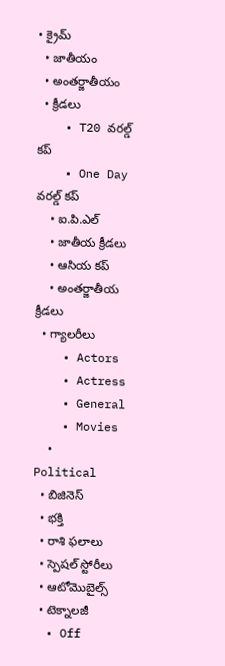• క్రైమ్
  • జాతీయం
  • అంతర్జాతీయం
  • క్రీడలు
    • T20 వరల్డ్ కప్
    • One Day వరల్డ్ కప్
    • ఐ.పి.ఎల్
    • జాతీయ క్రీడలు
    • ఆసియ కప్
    • అంతర్జాతీయ క్రీడలు
  • గ్యాలరీలు
    • Actors
    • Actress
    • General
    • Movies
    • Political
  • బిజినెస్‌
  • భక్తి
  • రాశి ఫలాలు
  • స్పెషల్‌ స్టోరీలు
  • ఆటోమొబైల్స్
  • టెక్నాలజీ
  • Off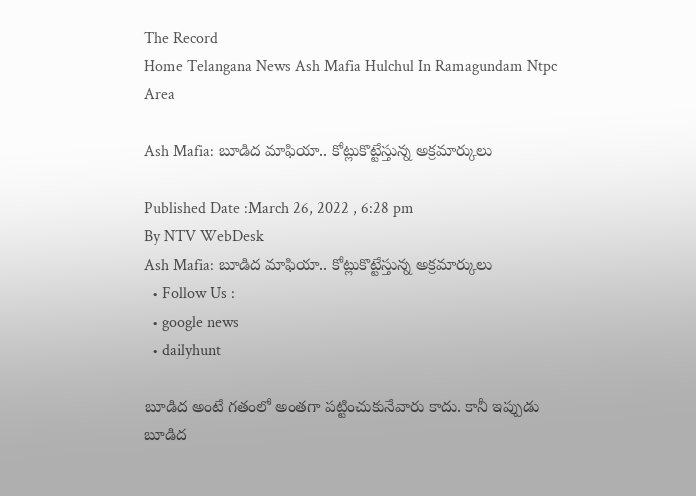The Record
Home Telangana News Ash Mafia Hulchul In Ramagundam Ntpc Area

Ash Mafia: బూడిద మాఫియా.. కోట్లుకొట్టేస్తున్న అక్రమార్కులు

Published Date :March 26, 2022 , 6:28 pm
By NTV WebDesk
Ash Mafia: బూడిద మాఫియా.. కోట్లుకొట్టేస్తున్న అక్రమార్కులు
  • Follow Us :
  • google news
  • dailyhunt

బూడిద అంటే గతంలో అంతగా పట్టించుకునేవారు కాదు. కానీ ఇప్పుడు బూడిద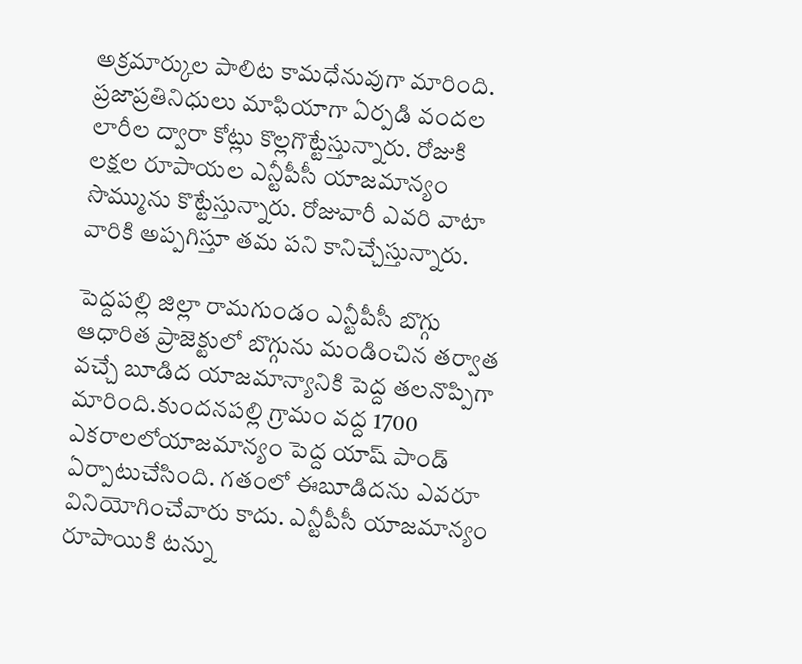అక్రమార్కుల పాలిట కామధేనువుగా మారింది. ప్రజాప్రతినిధులు మాఫియాగా ఏర్పడి వందల లారీల ద్వారా కోట్లు కొల్లగొట్టేస్తున్నారు. రోజుకి లక్షల రూపాయల ఎన్టీపీసీ యాజమాన్యం సొమ్మును కొట్టేస్తున్నారు. రోజువారీ ఎవరి వాటా వారికి అప్పగిస్తూ తమ పని కానిచ్చేస్తున్నారు.

పెద్దపల్లి జిల్లా రామగుండం ఎన్టీపీసీ బొగ్గు ఆధారిత ప్రాజెక్టులో బొగ్గును మండించిన తర్వాత వచ్చే బూడిద యాజమాన్యానికి పెద్ద తలనొప్పిగా మారింది.కుందనపల్లి గ్రామం వద్ద 1700 ఎకరాలలోయాజమాన్యం పెద్ద యాష్ పాండ్ ఏర్పాటుచేసింది. గతంలో ఈబూడిదను ఎవరూ వినియోగించేవారు కాదు. ఎన్టీపీసీ యాజమాన్యం రూపాయికి టన్ను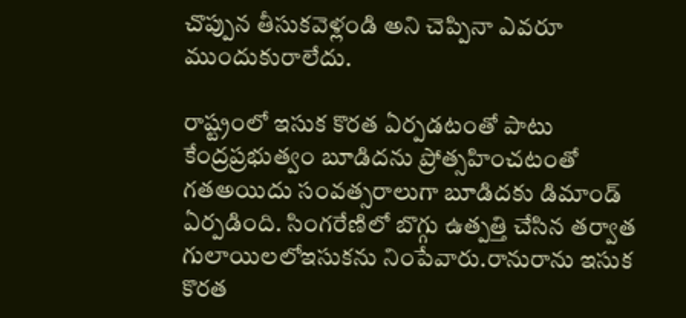చొప్పున తీసుకవెళ్లండి అని చెప్పినా ఎవరూ ముందుకురాలేదు.

రాష్ట్రంలో ఇసుక కొరత ఏర్పడటంతో పాటు కేంద్రప్రభుత్వం బూడిదను ప్రోత్సహించటంతో గతఅయిదు సంవత్సరాలుగా బూడిదకు డిమాండ్ ఏర్పడింది. సింగరేణిలో బొగ్గు ఉత్పత్తి చేసిన తర్వాత గులాయిలలోఇసుకను నింపేవారు.రానురాను ఇసుక కొరత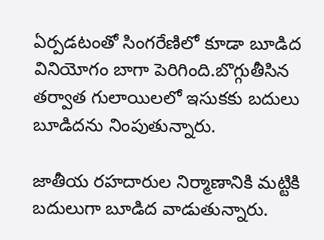ఏర్పడటంతో సింగరేణిలో కూడా బూడిద వినియోగం బాగా పెరిగింది.బొగ్గుతీసిన తర్వాత గులాయిలలో ఇసుకకు బదులు బూడిదను నింపుతున్నారు.

జాతీయ రహదారుల నిర్మాణానికి మట్టికి బదులుగా బూడిద వాడుతున్నారు.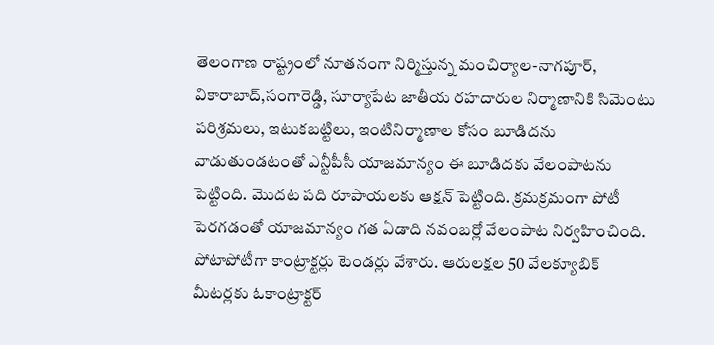తెలంగాణ రాష్ట్రంలో నూతనంగా నిర్మిస్తున్న మంచిర్యాల-నాగపూర్, వికారాబాద్,సంగారెడ్డి, సూర్యాపేట జాతీయ రహదారుల నిర్మాణానికి సిమెంటు పరిశ్రమలు, ఇటుకబట్టిలు, ఇంటినిర్మాణాల కోసం బూడిదను వాడుతుండటంతో ఎన్టీపీసీ యాజమాన్యం ఈ బూడిదకు వేలంపాటను పెట్టింది. మొదట పది రూపాయలకు ఆక్షన్ పెట్టింది. క్రమక్రమంగా పోటీ పెరగడంతో యాజమాన్యం గత ఏడాది నవంబర్లో వేలంపాట నిర్వహించింది. పోటాపోటీగా కాంట్రాక్టర్లు టెండర్లు వేశారు. ఆరులక్షల 50 వేలక్యూబిక్ మీటర్లకు ఓకాంట్రాక్టర్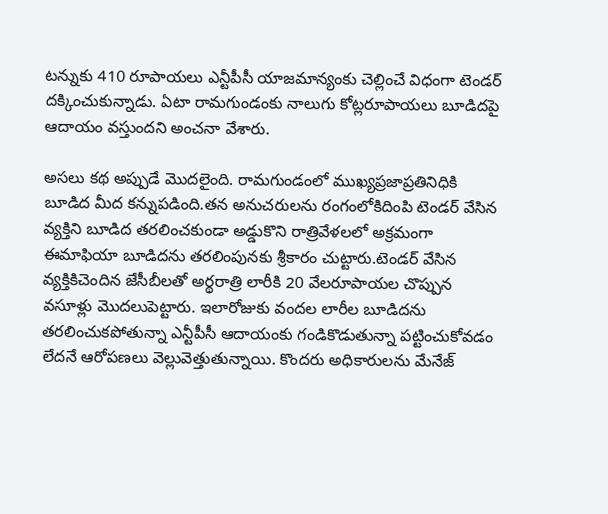టన్నుకు 410 రూపాయలు ఎన్టీపీసీ యాజమాన్యంకు చెల్లించే విధంగా టెండర్ దక్కించుకున్నాడు. ఏటా రామగుండంకు నాలుగు కోట్లరూపాయలు బూడిదపై ఆదాయం వస్తుందని అంచనా వేశారు.

అసలు కథ అప్పుడే మొదలైంది. రామగుండంలో ముఖ్యప్రజాప్రతినిధికి బూడిద మీద కన్నుపడింది.తన అనుచరులను రంగంలోకిదింపి టెండర్ వేసిన వ్యక్తిని బూడిద తరలించకుండా అడ్డుకొని రాత్రివేళలలో అక్రమంగా ఈమాఫియా బూడిదను తరలింపునకు శ్రీకారం చుట్టారు.టెండర్ వేసిన వ్యక్తికిచెందిన జేసీబీలతో అర్థరాత్రి లారీకి 20 వేలరూపాయల చొప్పున వసూళ్లు మొదలుపెట్టారు. ఇలారోజుకు వందల లారీల బూడిదను తరలించుకపోతున్నా ఎన్టీపీసీ ఆదాయంకు గండికొడుతున్నా పట్టించుకోవడం లేదనే ఆరోపణలు వెల్లువెత్తుతున్నాయి. కొందరు అధికారులను మేనేజ్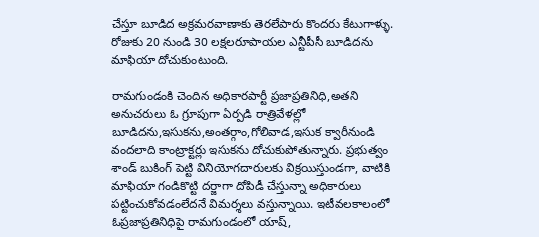చేస్తూ బూడిద అక్రమరవాణాకు తెరలేపారు కొందరు కేటుగాళ్ళు. రోజుకు 20 నుండి 30 లక్షలరూపాయల ఎన్టీపీసీ బూడిదను మాఫియా దోచుకుంటుంది.

రామగుండంకి చెందిన అధికారపార్టీ ప్రజాప్రతినిధి,అతని అనుచరులు ఓ గ్రూపుగా ఏర్పడి రాత్రివేళల్లో బూడిదను,ఇసుకను,అంతర్గాం,గోలివాడ,ఇసుక క్వారీనుండి వందలాది కాంట్రాక్టర్లు ఇసుకను దోచుకుపోతున్నారు. ప్రభుత్వం శాండ్ బుకింగ్ పెట్టి వినియోగదారులకు విక్రయిస్తుండగా, వాటికి మాఫియా గండికొట్టి దర్జాగా దోపిడీ చేస్తున్నా అధికారులు పట్టించుకోవడంలేదనే విమర్శలు వస్తున్నాయి. ఇటీవలకాలంలో ఓప్రజాప్రతినిధిపై రామగుండంలో యాష్,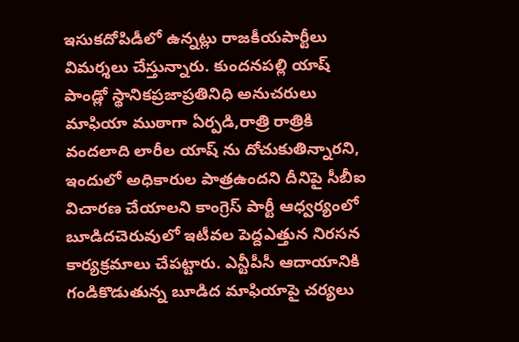ఇసుకదోపిడీలో ఉన్నట్లు రాజకీయపార్టీలు విమర్శలు చేస్తున్నారు. కుందనపల్లి యాష్ పాండ్లో స్థానికప్రజాప్రతినిధి అనుచరులు మాఫియా ముఠాగా ఏర్పడి,రాత్రి రాత్రికి వందలాది లారీల యాష్ ను దోచుకుతిన్నారని, ఇందులో అధికారుల పాత్రఉందని దీనిపై సీబీఐ విచారణ చేయాలని కాంగ్రెస్ పార్టీ ఆధ్వర్యంలో బూడిదచెరువులో ఇటీవల పెద్దఎత్తున నిరసన కార్యక్రమాలు చేపట్టారు. ఎన్టీపీసీ ఆదాయానికి గండికొడుతున్న బూడిద మాఫియాపై చర్యలు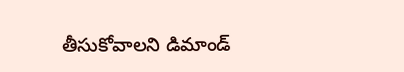తీసుకోవాలని డిమాండ్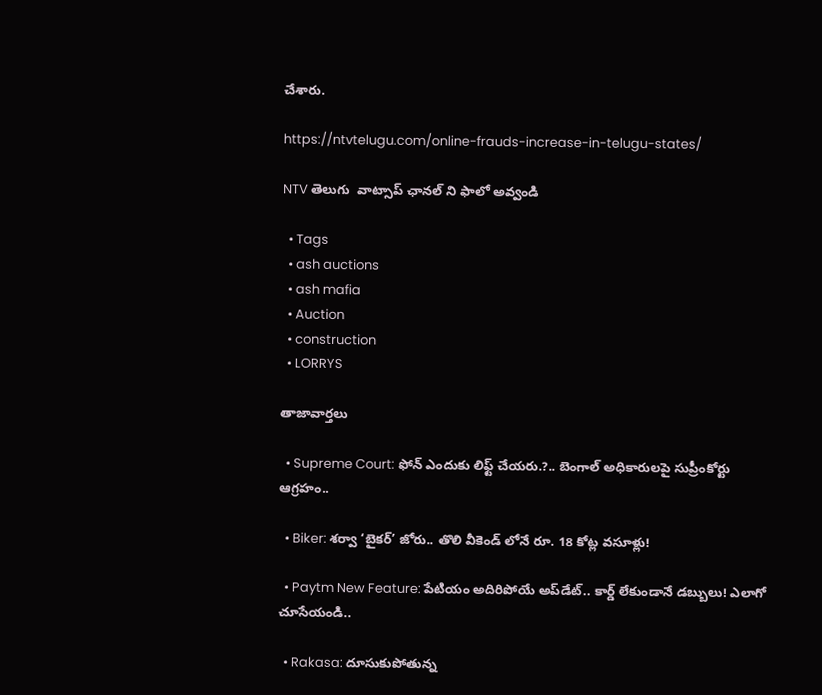చేశారు.

https://ntvtelugu.com/online-frauds-increase-in-telugu-states/

NTV తెలుగు  వాట్సాప్ ఛానల్ ని ఫాలో అవ్వండి

  • Tags
  • ash auctions
  • ash mafia
  • Auction
  • construction
  • LORRYS

తాజావార్తలు

  • Supreme Court: ఫోన్ ఎందుకు లిఫ్ట్ చేయరు.?.. బెంగాల్ అధికారులపై సుప్రీంకోర్టు ఆగ్రహం..

  • Biker: శర్వా ‘బైకర్’ జోరు.. తొలి వీకెండ్ లోనే రూ. 18 కోట్ల వసూళ్లు!

  • Paytm New Feature: పేటియం అదిరిపోయే అప్‌డేట్.. కార్డ్ లేకుండానే డబ్బులు! ఎలాగో చూసేయండి..

  • Rakasa: దూసుకుపోతున్న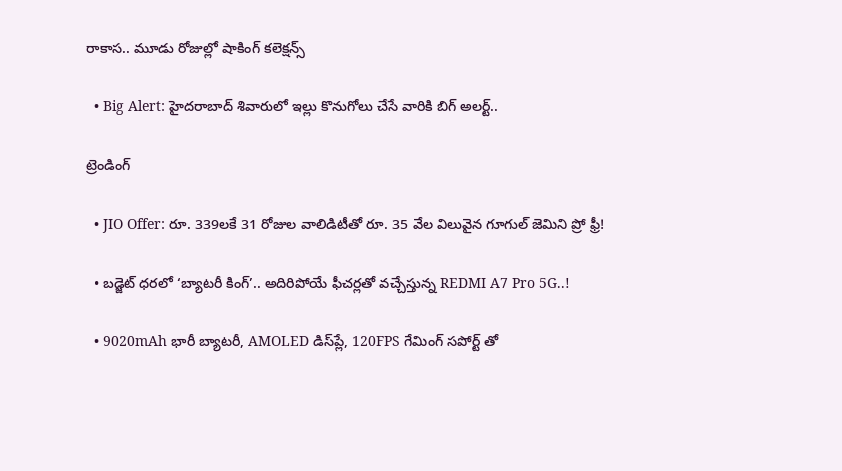రాకాస.. మూడు రోజుల్లో షాకింగ్ కలెక్షన్స్

  • Big Alert: హైదరాబాద్‌ శివారులో ఇల్లు కొనుగోలు చేసే వారికి బిగ్ అలర్ట్..

ట్రెండింగ్‌

  • JIO Offer: రూ. 339లకే 31 రోజుల వాలిడిటీతో రూ. 35 వేల విలువైన గూగుల్ జెమిని ప్రో ఫ్రీ!

  • బడ్జెట్ ధరలో ‘బ్యాటరీ కింగ్’.. అదిరిపోయే ఫీచర్లతో వచ్చేస్తున్న REDMI A7 Pro 5G..!

  • 9020mAh భారీ బ్యాటరీ, AMOLED డిస్‌ప్లే, 120FPS గేమింగ్‌ సపోర్ట్ తో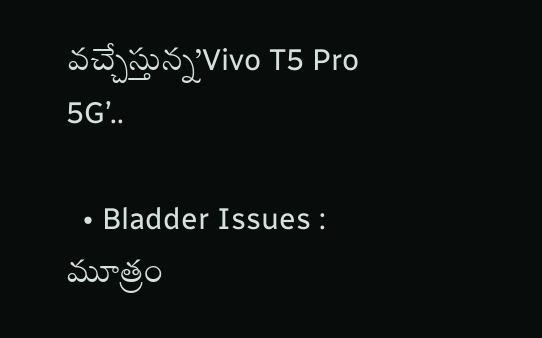వచ్చేస్తున్న’Vivo T5 Pro 5G’..

  • Bladder Issues : మూత్రం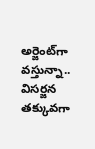అర్జెంట్‌గా వస్తున్నా.. విసర్జన తక్కువగా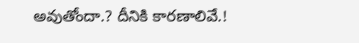అవుతోందా.? దీనికి కారణాలివే.!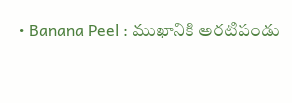• Banana Peel : ముఖానికి అరటిపండు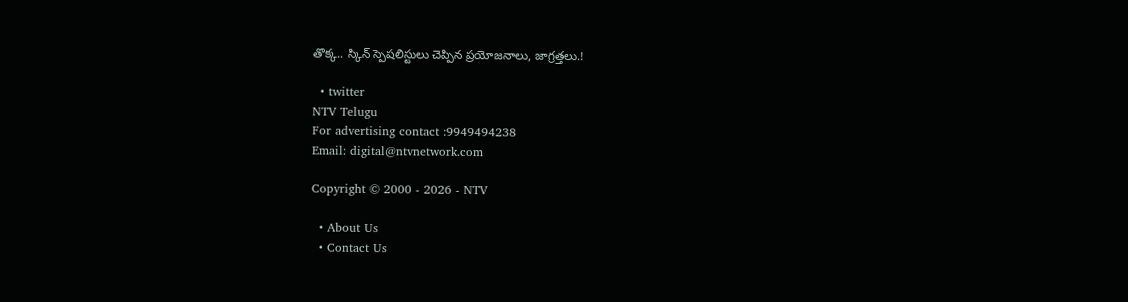తొక్క.. స్కిన్ స్పెషలిస్టులు చెప్పిన ప్రయోజనాలు, జాగ్రత్తలు.!

  • twitter
NTV Telugu
For advertising contact :9949494238
Email: digital@ntvnetwork.com

Copyright © 2000 - 2026 - NTV

  • About Us
  • Contact Us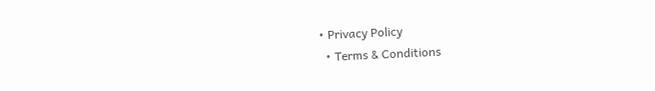• Privacy Policy
  • Terms & Conditions